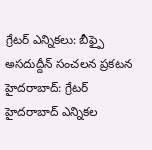గ్రేటర్ ఎన్నికలు: బీఫ్పై అసదుద్దీన్ సంచలన ప్రకటన
హైదరాబాద్: గ్రేటర్ హైదరాబాద్ ఎన్నికల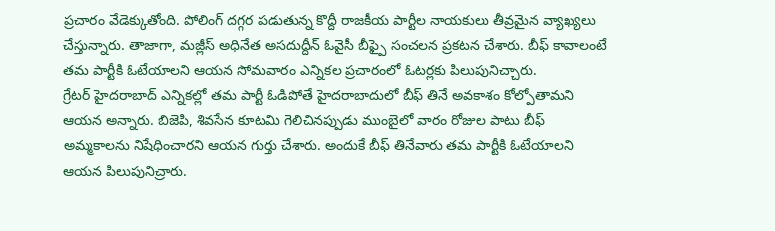ప్రచారం వేడెక్కుతోంది. పోలింగ్ దగ్గర పడుతున్న కొద్దీ రాజకీయ పార్టీల నాయకులు తీవ్రమైన వ్యాఖ్యలు చేస్తున్నారు. తాజాగా, మజ్లీస్ అధినేత అసదుద్దీన్ ఓవైసీ బీఫ్పై సంచలన ప్రకటన చేశారు. బీఫ్ కావాలంటే తమ పార్టీకి ఓటేయాలని ఆయన సోమవారం ఎన్నికల ప్రచారంలో ఓటర్లకు పిలుపునిచ్చారు.
గ్రేటర్ హైదరాబాద్ ఎన్నికల్లో తమ పార్టీ ఓడిపోతే హైదరాబాదులో బీఫ్ తినే అవకాశం కోల్పోతామని ఆయన అన్నారు. బిజెపి, శివసేన కూటమి గెలిచినప్పుడు ముంబైలో వారం రోజుల పాటు బీఫ్ అమ్మకాలను నిషేధించారని ఆయన గుర్తు చేశారు. అందుకే బీఫ్ తినేవారు తమ పార్టీకి ఓటేయాలని ఆయన పిలుపునిచ్రారు.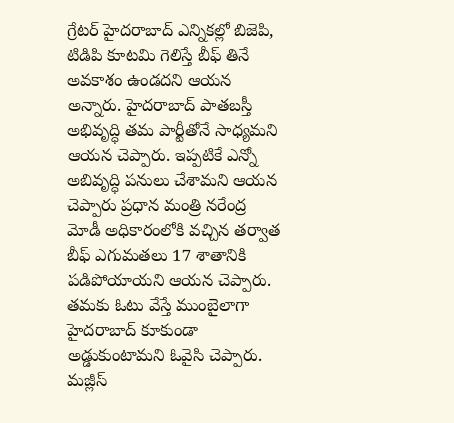గ్రేటర్ హైదరాబాద్ ఎన్నికల్లో బిజెపి, టిడిపి కూటమి గెలిస్తే బీఫ్ తినే అవకాశం ఉండదని ఆయన అన్నారు. హైదరాబాద్ పాతబస్తీ అభివృద్ధి తమ పార్టీతోనే సాధ్యమని ఆయన చెప్పారు. ఇప్పటికే ఎన్నో అబివృద్ధి పనులు చేశామని ఆయన చెప్పారు ప్రధాన మంత్రి నరేంద్ర మోడీ అధికారంలోకి వచ్చిన తర్వాత బీఫ్ ఎగుమతలు 17 శాతానికి పడిపోయాయని ఆయన చెప్పారు.
తమకు ఓటు వేస్తే ముంబైలాగా హైదరాబాద్ కూకుండా అడ్డుకుంటామని ఓవైసి చెప్పారు. మజ్లీస్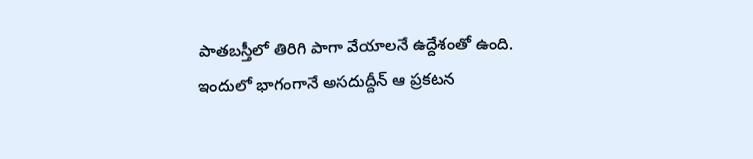పాతబస్తీలో తిరిగి పాగా వేయాలనే ఉద్దేశంతో ఉంది. ఇందులో భాగంగానే అసదుద్దీన్ ఆ ప్రకటన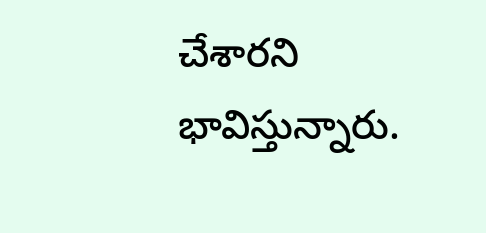చేశారని భావిస్తున్నారు.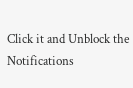Click it and Unblock the Notifications